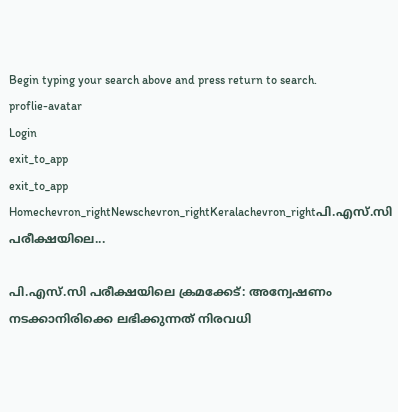Begin typing your search above and press return to search.
proflie-avatar
Login
exit_to_app
exit_to_app
Homechevron_rightNewschevron_rightKeralachevron_rightപി.എസ്‌.സി പരീക്ഷയിലെ...

പി.എസ്‌.സി പരീക്ഷയിലെ ക്രമക്കേട്: അന്വേഷണം നടക്കാനിരിക്കെ ലഭിക്കുന്നത് നിരവധി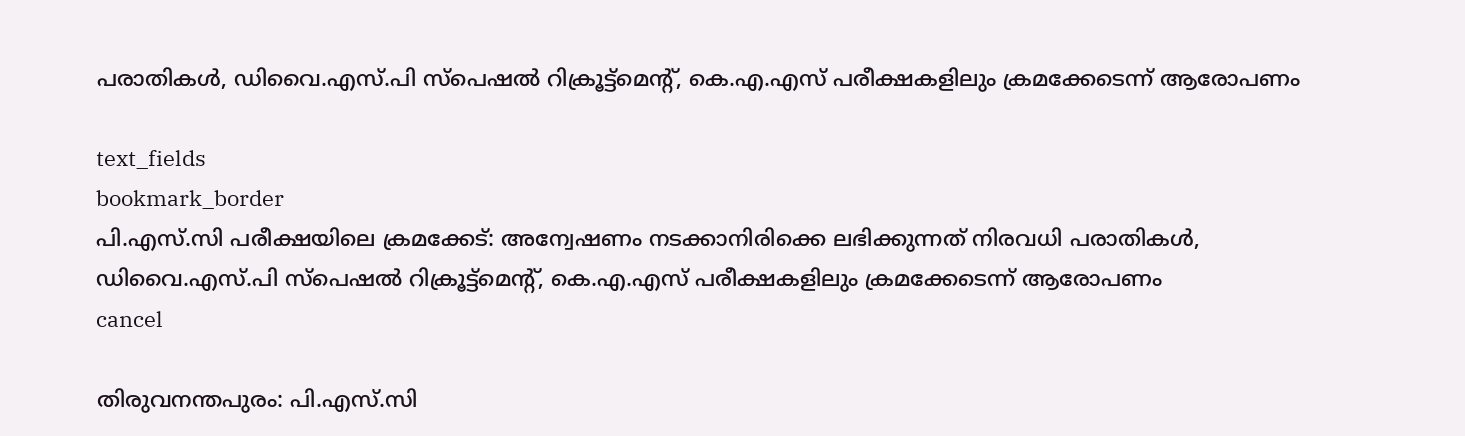പരാതികൾ, ഡിവൈ.എസ്.പി സ്‌പെഷൽ റിക്രൂട്ട്‌മെന്റ്, കെ.എ.എസ് പരീക്ഷകളിലും ക്രമക്കേടെന്ന് ആരോപണം

text_fields
bookmark_border
പി.എസ്‌.സി പരീക്ഷയിലെ ക്രമക്കേട്: അന്വേഷണം നടക്കാനിരിക്കെ ലഭിക്കുന്നത് നിരവധി പരാതികൾ, ഡിവൈ.എസ്.പി സ്‌പെഷൽ റിക്രൂട്ട്‌മെന്റ്, കെ.എ.എസ് പരീക്ഷകളിലും ക്രമക്കേടെന്ന് ആരോപണം
cancel

തിരുവനന്തപുരം: പി.എസ്‌.സി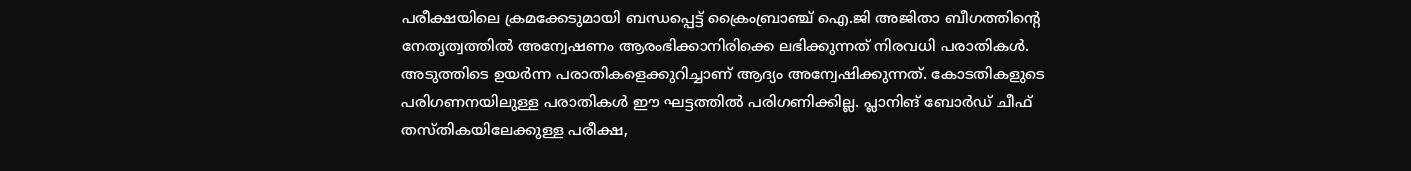പരീക്ഷയിലെ ക്രമക്കേടുമായി ബന്ധപ്പെട്ട് ക്രൈംബ്രാഞ്ച് ഐ.ജി അജിതാ ബീഗത്തിന്റെ നേതൃത്വത്തിൽ അന്വേഷണം ആരംഭിക്കാനിരിക്കെ ലഭിക്കുന്നത് നിരവധി പരാതികൾ. അടുത്തിടെ ഉയർന്ന പരാതികളെക്കുറിച്ചാണ് ആദ്യം അന്വേഷിക്കുന്നത്. കോടതികളുടെ പരിഗണനയിലുള്ള പരാതികൾ ഈ ഘട്ടത്തിൽ പരിഗണിക്കില്ല. പ്ലാനിങ് ബോർഡ് ചീഫ് തസ്തികയിലേക്കുള്ള പരീക്ഷ,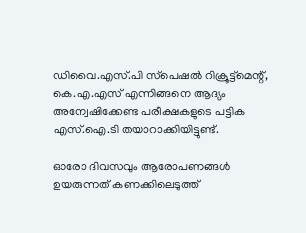ഡിവൈ.എസ്.പി സ്‌പെഷൽ റിക്രൂട്ട്‌മെന്റ്, കെ.എ.എസ് എന്നിങ്ങനെ ആദ്യം അന്വേഷിക്കേണ്ട പരീക്ഷകളുടെ പട്ടിക എസ്‌.ഐ.ടി തയാറാക്കിയിട്ടുണ്ട്.

ഓരോ ദിവസവും ആരോപണങ്ങൾ ഉയരുന്നത് കണക്കിലെടുത്ത്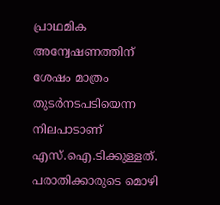പ്രാഥമിക അന്വേഷണത്തിന് ശേഷം മാത്രം തുടർനടപടിയെന്ന നിലപാടാണ് എസ്‌.ഐ.ടിക്കുള്ളത്. പരാതിക്കാരുടെ മൊഴി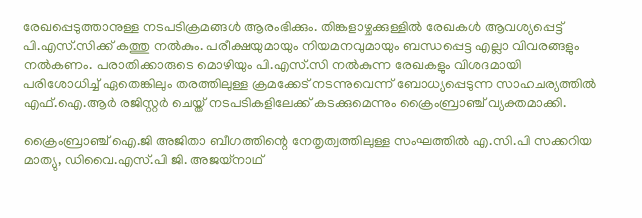രേഖപ്പെടുത്താനുള്ള നടപടിക്രമങ്ങൾ ആരംഭിക്കും. തിങ്കളാഴ്ചക്കുള്ളിൽ രേഖകൾ ആവശ്യപ്പെട്ട് പി.എസ്‌.സിക്ക് കത്തു നൽകും. പരീക്ഷയുമായും നിയമനവുമായും ബന്ധപ്പെട്ട എല്ലാ വിവരങ്ങളും നൽകണം. പരാതിക്കാരുടെ മൊഴിയും പി.എസ്‌.സി നൽകുന്ന രേഖകളും വിശദമായി പരിശോധിച്ച് ഏതെങ്കിലും തരത്തിലുള്ള ക്രമക്കേട് നടന്നുവെന്ന് ബോധ്യപ്പെടുന്ന സാഹചര്യത്തിൽ എഫ്‌.ഐ.ആർ രജിസ്റ്റർ ചെയ്ത് നടപടികളിലേക്ക് കടക്കുമെന്നും ക്രൈംബ്രാഞ്ച് വ്യക്തമാക്കി.

ക്രൈംബ്രാഞ്ച് ഐ.ജി അജിതാ ബീഗത്തിന്റെ നേതൃത്വത്തിലുള്ള സംഘത്തിൽ എ.സി.പി സക്കറിയ മാത്യു, ഡിവൈ.എസ്.പി ജി. അജയ്‌നാഥ്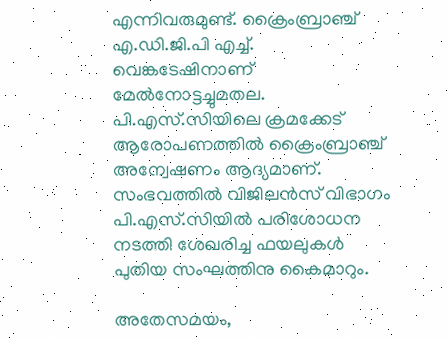എന്നിവരുമുണ്ട്. ക്രൈംബ്രാഞ്ച് എ.ഡി.ജി.പി എച്ച്. വെങ്കടേഷിനാണ് മേൽനോട്ടച്ചുമതല. പി.എസ്‌.സിയിലെ ക്രമക്കേട് ആരോപണത്തിൽ ക്രൈംബ്രാഞ്ച് അന്വേഷണം ആദ്യമാണ്. സംഭവത്തിൽ വിജിലൻസ് വിഭാഗം പി.എസ്‌.സിയിൽ പരിശോധന നടത്തി ശേഖരിച്ച ഫയലുകൾ പുതിയ സംഘത്തിനു കൈമാറും.

അതേസമയം,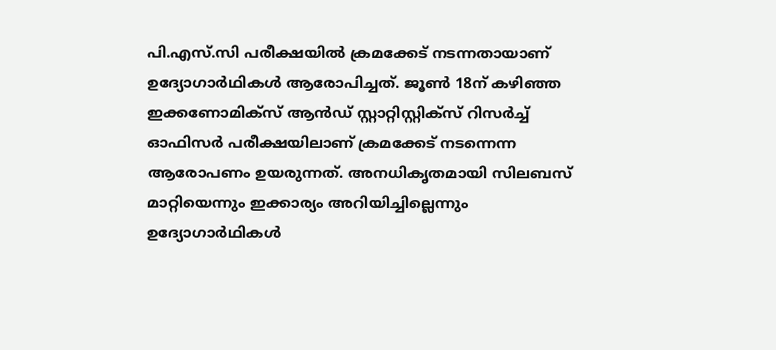പി.എസ്‌.സി പരീക്ഷയിൽ ക്രമക്കേട് നടന്നതായാണ് ഉദ്യോഗാർഥികൾ ആരോപിച്ചത്. ജൂൺ 18ന് കഴിഞ്ഞ ഇക്കണോമിക്‌സ് ആൻഡ് സ്റ്റാറ്റിസ്റ്റിക്‌സ് റിസർച്ച് ഓഫിസർ പരീക്ഷയിലാണ് ക്രമക്കേട് നടന്നെന്ന ആരോപണം ഉയരുന്നത്. അനധികൃതമായി സിലബസ് മാറ്റിയെന്നും ഇക്കാര്യം അറിയിച്ചില്ലെന്നും ഉദ്യോഗാർഥികൾ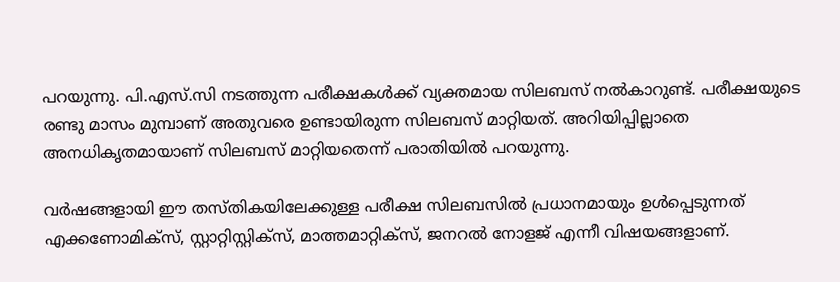പറയുന്നു. പി.എസ്.സി നടത്തുന്ന പരീക്ഷകൾക്ക് വ്യക്തമായ സിലബസ് നൽകാറുണ്ട്. പരീക്ഷയുടെ രണ്ടു മാസം മുമ്പാണ് അതുവരെ ഉണ്ടായിരുന്ന സിലബസ് മാറ്റിയത്. അറിയിപ്പില്ലാതെ അനധികൃതമായാണ് സിലബസ് മാറ്റിയതെന്ന് പരാതിയിൽ പറയുന്നു.

വർഷങ്ങളായി ഈ തസ്തികയിലേക്കുള്ള പരീക്ഷ സിലബസിൽ പ്രധാനമായും ഉൾപ്പെടുന്നത് എക്കണോമിക്‌സ്, സ്റ്റാറ്റിസ്റ്റിക്‌സ്, മാത്തമാറ്റിക്‌സ്, ജനറൽ നോളജ് എന്നീ വിഷയങ്ങളാണ്.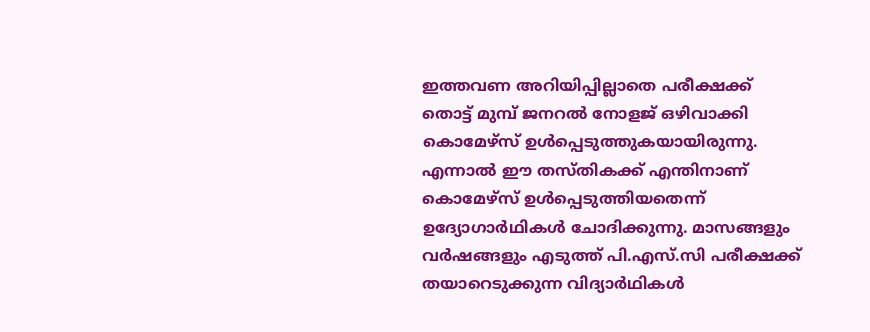ഇത്തവണ അറിയിപ്പില്ലാതെ പരീക്ഷക്ക് തൊട്ട് മുമ്പ് ജനറൽ നോളജ് ഒഴിവാക്കി കൊമേഴ്‌സ് ഉൾപ്പെടുത്തുകയായിരുന്നു. എന്നാൽ ഈ തസ്തികക്ക് എന്തിനാണ് കൊമേഴ്‌സ് ഉൾപ്പെടുത്തിയതെന്ന് ഉദ്യോഗാർഥികൾ ചോദിക്കുന്നു. മാസങ്ങളും വർഷങ്ങളും എടുത്ത് പി.എസ്.സി പരീക്ഷക്ക് തയാറെടുക്കുന്ന വിദ്യാർഥികൾ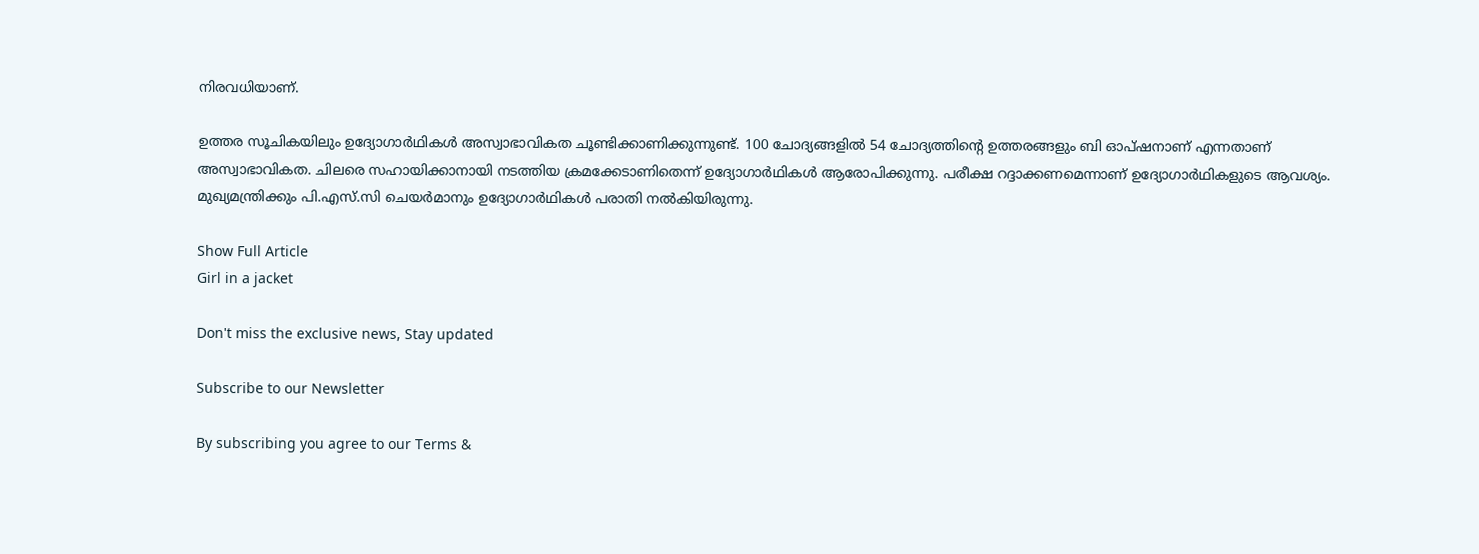നിരവധിയാണ്.

ഉത്തര സൂചികയിലും ഉദ്യോഗാർഥികൾ അസ്വാഭാവികത ചൂണ്ടിക്കാണിക്കുന്നുണ്ട്. 100 ചോദ്യങ്ങളിൽ 54 ചോദ്യത്തിന്റെ ഉത്തരങ്ങളും ബി ഓപ്ഷനാണ് എന്നതാണ് അസ്വാഭാവികത. ചിലരെ സഹായിക്കാനായി നടത്തിയ ക്രമക്കേടാണിതെന്ന് ഉദ്യോഗാർഥികൾ ആരോപിക്കുന്നു. പരീക്ഷ റദ്ദാക്കണമെന്നാണ് ഉദ്യോഗാർഥികളുടെ ആവശ്യം. മുഖ്യമന്ത്രിക്കും പി.എസ്‌.സി ചെയർമാനും ഉദ്യോഗാർഥികൾ പരാതി നൽകിയിരുന്നു.

Show Full Article
Girl in a jacket

Don't miss the exclusive news, Stay updated

Subscribe to our Newsletter

By subscribing you agree to our Terms &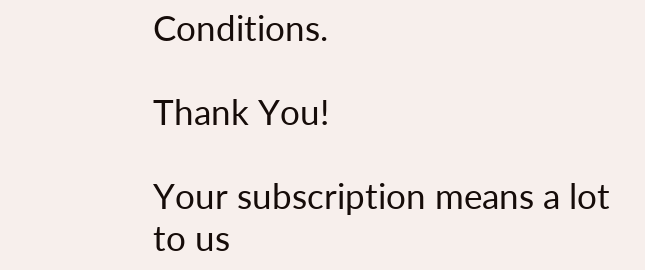Conditions.

Thank You!

Your subscription means a lot to us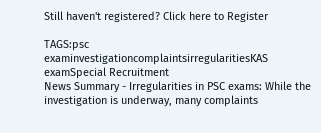Still haven't registered? Click here to Register

TAGS:psc examinvestigationcomplaintsirregularitiesKAS examSpecial Recruitment
News Summary - Irregularities in PSC exams: While the investigation is underway, many complaints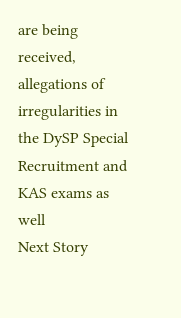are being received, allegations of irregularities in the DySP Special Recruitment and KAS exams as well
Next Story